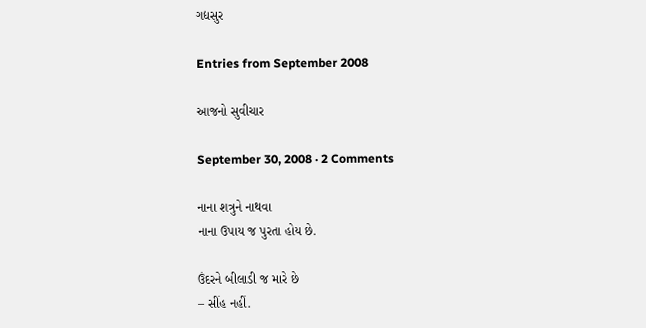ગદ્યસુર

Entries from September 2008

આજનો સુવીચાર

September 30, 2008 · 2 Comments

નાના શત્રુને નાથવા
નાના ઉપાય જ પુરતા હોય છે.

ઉંદરને બીલાડી જ મારે છે
– સીંહ નહીં.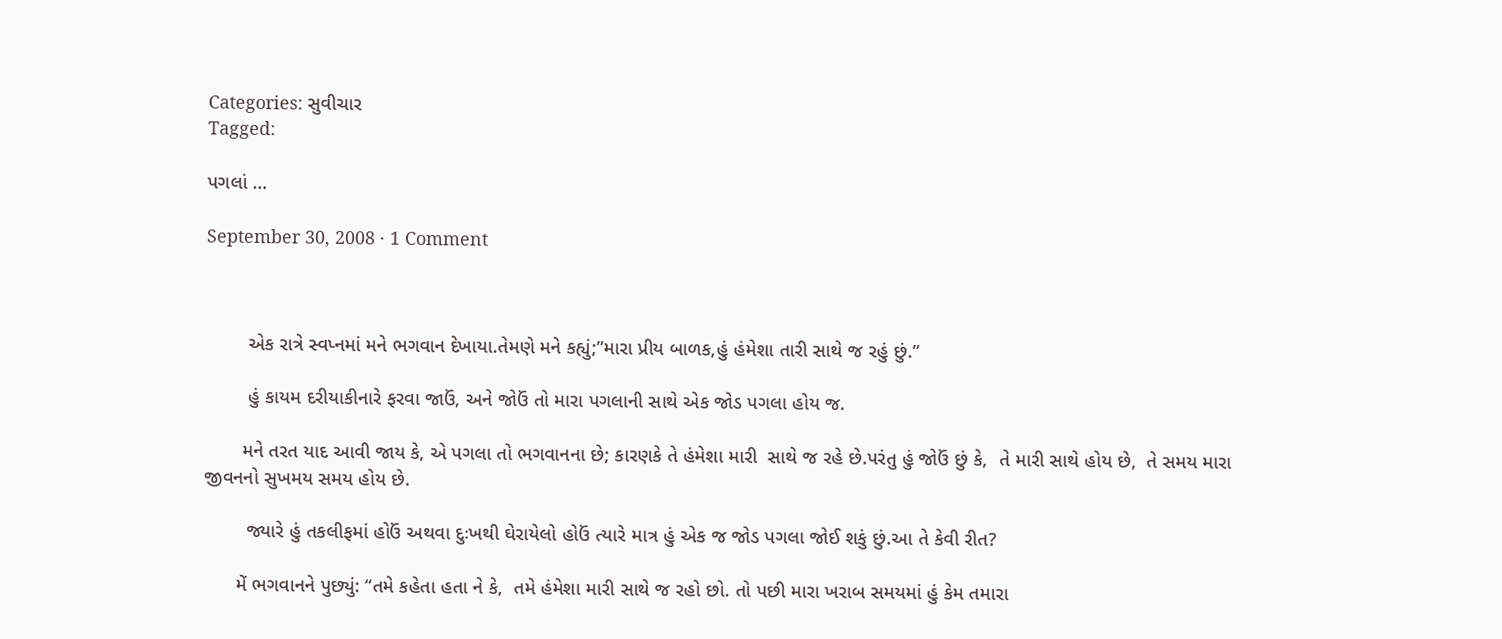Categories: સુવીચાર
Tagged:

પગલાં …

September 30, 2008 · 1 Comment



        એક રાત્રે સ્વપ્નમાં મને ભગવાન દેખાયા.તેમણે મને કહ્યું;”મારા પ્રીય બાળક,હું હંમેશા તારી સાથે જ રહું છું.”

        હું કાયમ દરીયાકીનારે ફરવા જાઉં, અને જોઉં તો મારા પગલાની સાથે એક જોડ પગલા હોય જ.

       મને તરત યાદ આવી જાય કે, એ પગલા તો ભગવાનના છે; કારણકે તે હંમેશા મારી  સાથે જ રહે છે.પરંતુ હું જોઉં છું કે,  તે મારી સાથે હોય છે,  તે સમય મારા જીવનનો સુખમય સમય હોય છે.

        જ્યારે હું તકલીફમાં હોઉં અથવા દુઃખથી ઘેરાયેલો હોઉં ત્યારે માત્ર હું એક જ જોડ પગલા જોઈ શકું છું.આ તે કેવી રીત?

      મેં ભગવાનને પુછ્યું: “તમે કહેતા હતા ને કે,  તમે હંમેશા મારી સાથે જ રહો છો. તો પછી મારા ખરાબ સમયમાં હું કેમ તમારા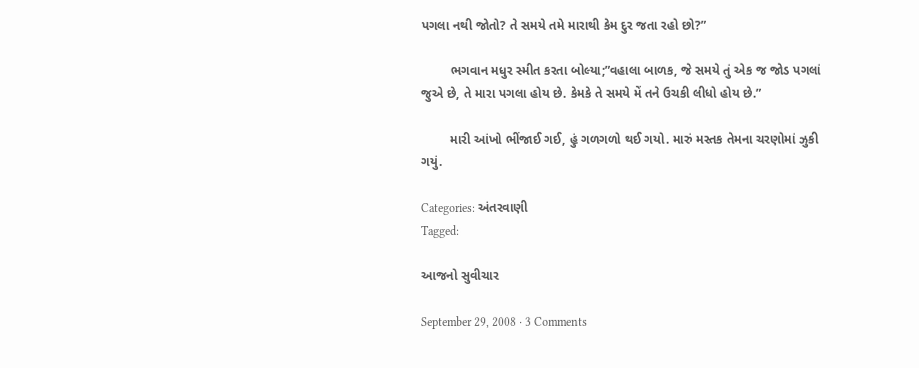પગલા નથી જોતો? તે સમયે તમે મારાથી કેમ દુર જતા રહો છો?”

        ભગવાન મધુર સ્મીત કરતા બોલ્યા;”વહાલા બાળક, જે સમયે તું એક જ જોડ પગલાં જુએ છે, તે મારા પગલા હોય છે. કેમકે તે સમયે મેં તને ઉચકી લીધો હોય છે.”

        મારી આંખો ભીંજાઈ ગઈ, હું ગળગળો થઈ ગયો. મારું મસ્તક તેમના ચરણોમાં ઝુકી ગયું.

Categories: અંતરવાણી
Tagged:

આજનો સુવીચાર

September 29, 2008 · 3 Comments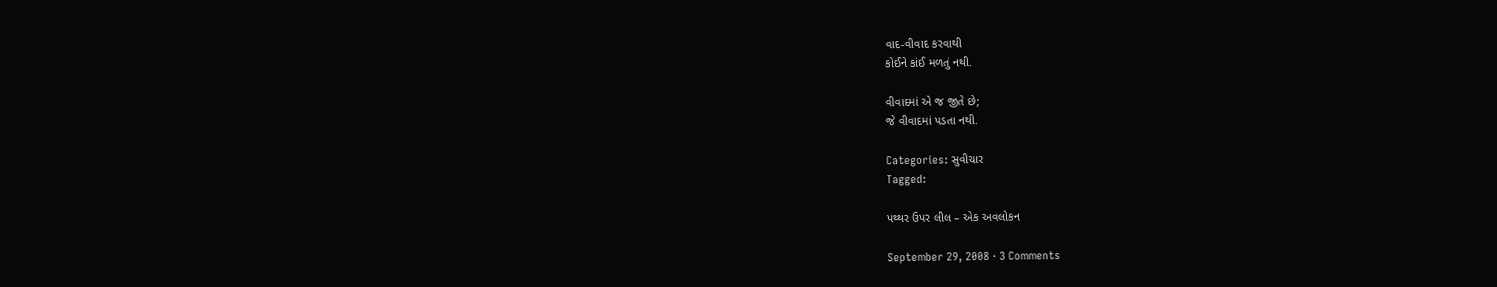વાદ-વીવાદ કરવાથી
કોઈને કાંઈ મળતું નથી.

વીવાદમાં એ જ જીતે છે;
જે વીવાદમાં પડતા નથી.

Categories: સુવીચાર
Tagged:

પથ્થર ઉપર લીલ – એક અવલોકન

September 29, 2008 · 3 Comments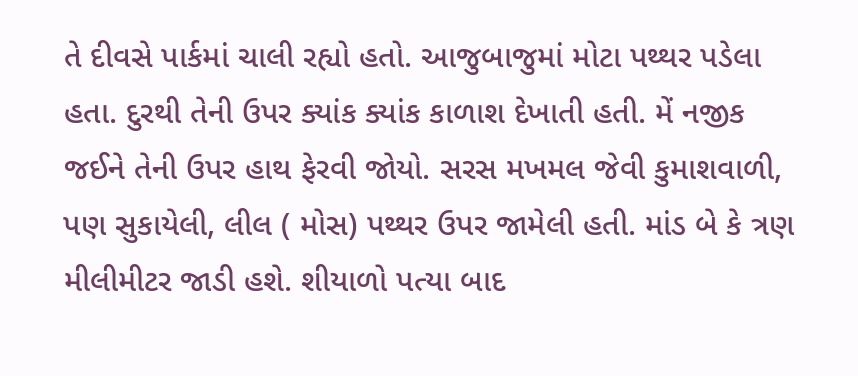તે દીવસે પાર્કમાં ચાલી રહ્યો હતો. આજુબાજુમાં મોટા પથ્થર પડેલા હતા. દુરથી તેની ઉપર ક્યાંક ક્યાંક કાળાશ દેખાતી હતી. મેં નજીક જઈને તેની ઉપર હાથ ફેરવી જોયો. સરસ મખમલ જેવી કુમાશવાળી, પણ સુકાયેલી, લીલ ( મોસ) પથ્થર ઉપર જામેલી હતી. માંડ બે કે ત્રણ મીલીમીટર જાડી હશે. શીયાળો પત્યા બાદ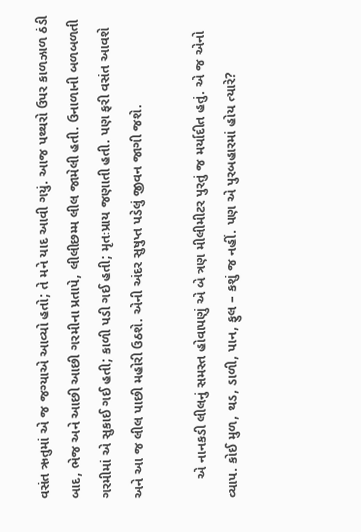વસંત ઋતુમાં એ જ જગ્યાએ આવ્યો હતો; તે મને યાદ આવી ગયું. આજ પથ્થરો ઉપર કાળઝાળ ઠંડી બાદ, ભેજ અને આછી આછી ગરમીના પ્રતાપે, લીલીછમ્મ લીલ જામેલી હતી. ઉનાળાની બળબળતી ગરમીમાં એ સુકાઈ ગઈ હતી; કાળી પડી ગઈ હતી; મૃતઃપ્રાય જણાતી હતી. પણ ફરી વસંત આવશે અને આ જ લીલ પાછી મહોરી ઉઠશે. એની અંદર સુષુપ્ત પડેલું જીવન જાગી જશે.

     એ નાનકડી લીલનું સમસ્ત હોવાપણું એ બે ત્રણ મીલીમીટર પુરતું જ મર્યાદીત હતું. એ જ એનો વ્યાપ. કોઈ મુળ, થડ, ડાળી, પાન, ફુલ – કશું જ નહીં. પણ એ પુરબહારમાં હોય ત્યારે?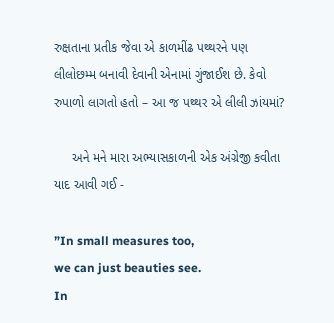રુક્ષતાના પ્રતીક જેવા એ કાળમીંઢ પથ્થરને પણ લીલોછમ્મ બનાવી દેવાની એનામાં ગુંજાઈશ છે. કેવો રુપાળો લાગતો હતો – આ જ પથ્થર એ લીલી ઝાંયમાં?

     અને મને મારા અભ્યાસકાળની એક અંગ્રેજી કવીતા યાદ આવી ગઈ -

”In small measures too,
we can just beauties see.
In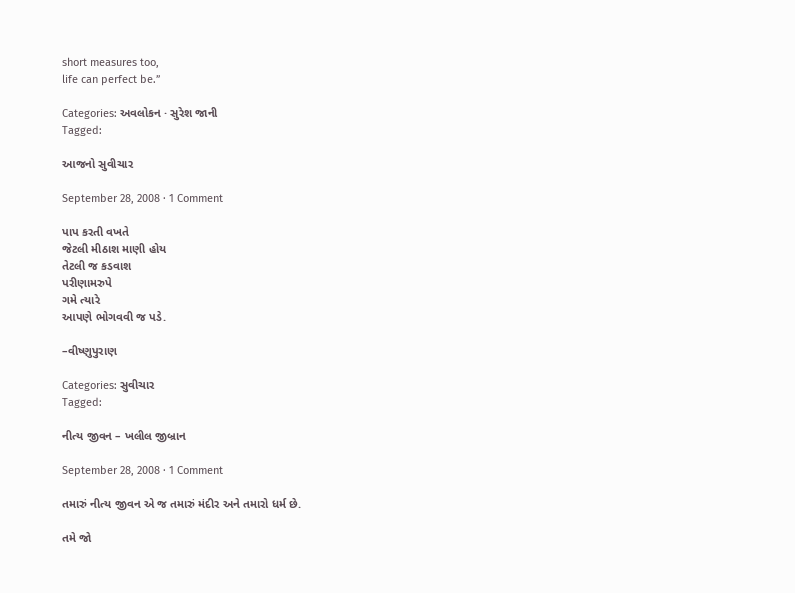short measures too,
life can perfect be.”

Categories: અવલોકન · સુરેશ જાની
Tagged:

આજનો સુવીચાર

September 28, 2008 · 1 Comment

પાપ કરતી વખતે
જેટલી મીઠાશ માણી હોય
તેટલી જ કડવાશ
પરીણામરુપે
ગમે ત્યારે
આપણે ભોગવવી જ પડે.

–વીષ્ણુપુરાણ

Categories: સુવીચાર
Tagged:

નીત્ય જીવન – ખલીલ જીબ્રાન

September 28, 2008 · 1 Comment

તમારું નીત્ય જીવન એ જ તમારું મંદીર અને તમારો ધર્મ છે.

તમે જો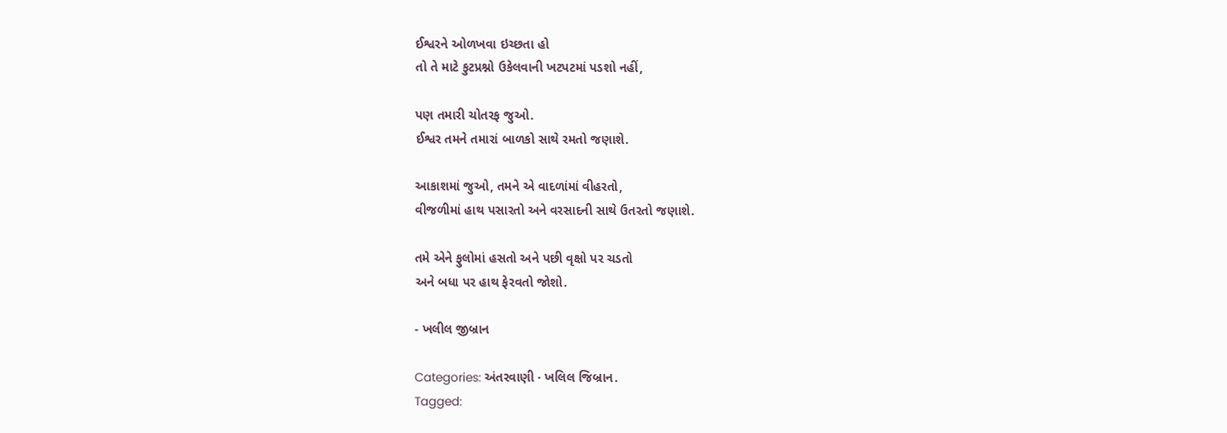ઈશ્વરને ઓળખવા ઇચ્છતા હો
તો તે માટે કુટપ્રશ્નો ઉકેલવાની ખટપટમાં પડશો નહીં,

પણ તમારી ચોતરફ જુઓ.
ઈશ્વર તમને તમારાં બાળકો સાથે રમતો જણાશે.

આકાશમાં જુઓ, તમને એ વાદળાંમાં વીહરતો,
વીજળીમાં હાથ પસારતો અને વરસાદની સાથે ઉતરતો જણાશે.

તમે એને ફુલોમાં હસતો અને પછી વૃક્ષો પર ચડતો
અને બધા પર હાથ ફેરવતો જોશો.

- ખલીલ જીબ્રાન

Categories: અંતરવાણી · ખલિલ જિબ્રાન.
Tagged: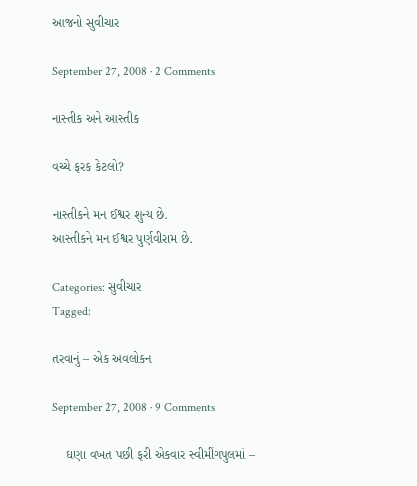આજનો સુવીચાર

September 27, 2008 · 2 Comments

નાસ્તીક અને આસ્તીક

વચ્ચે ફરક કેટલો?

નાસ્તીકને મન ઈશ્વર શુન્ય છે.
આસ્તીકને મન ઈશ્વર પુર્ણવીરામ છે.

Categories: સુવીચાર
Tagged:

તરવાનું – એક અવલોકન

September 27, 2008 · 9 Comments

    ઘણા વખત પછી ફરી એકવાર સ્વીમીંગપુલમાં –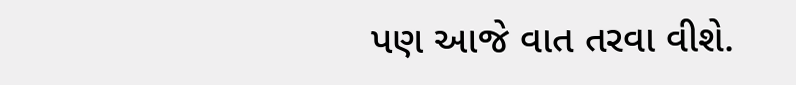પણ આજે વાત તરવા વીશે.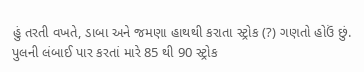હું તરતી વખતે, ડાબા અને જમણા હાથથી કરાતા સ્ટ્રોક (?) ગણતો હોઉં છું. પુલની લંબાઈ પાર કરતાં મારે 85 થી 90 સ્ટ્રોક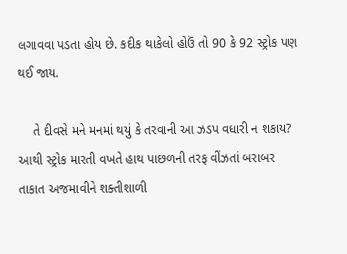લગાવવા પડતા હોય છે. કદીક થાકેલો હોઉં તો 90 કે 92 સ્ટ્રોક પણ થઈ જાય.

    તે દીવસે મને મનમાં થયું કે તરવાની આ ઝડપ વધારી ન શકાય? આથી સ્ટ્રોક મારતી વખતે હાથ પાછળની તરફ વીંઝતાં બરાબર તાકાત અજમાવીને શક્તીશાળી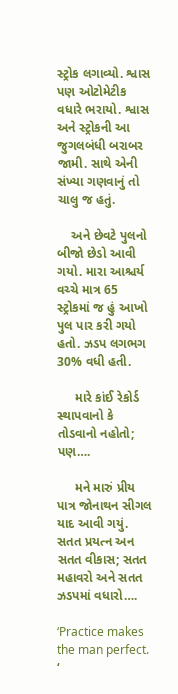સ્ટ્રોક લગાવ્યો. શ્વાસ પણ ઓટોમેટીક વધારે ભરાયો. શ્વાસ અને સ્ટ્રોકની આ જુગલબંધી બરાબર જામી. સાથે એની સંખ્યા ગણવાનું તો ચાલુ જ હતું.

    અને છેવટે પુલનો બીજો છેડો આવી ગયો. મારા આશ્ચર્ય વચ્ચે માત્ર 65 સ્ટ્રોકમાં જ હું આખો પુલ પાર કરી ગયો હતો. ઝડપ લગભગ 30% વધી હતી.

     મારે કાંઈ રેકોર્ડ સ્થાપવાનો કે તોડવાનો નહોતો; પણ….

     મને મારું પ્રીય પાત્ર જોનાથન સીગલ યાદ આવી ગયું. સતત પ્રયત્ન અન સતત વીકાસ; સતત મહાવરો અને સતત ઝડપમાં વધારો….

‘Practice makes the man perfect. ‘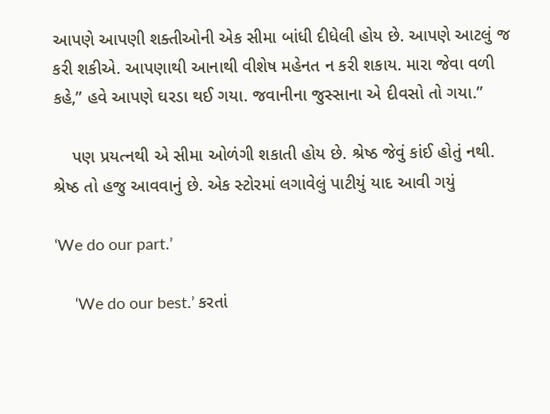આપણે આપણી શક્તીઓની એક સીમા બાંધી દીધેલી હોય છે. આપણે આટલું જ કરી શકીએ. આપણાથી આનાથી વીશેષ મહેનત ન કરી શકાય. મારા જેવા વળી કહે,” હવે આપણે ઘરડા થઈ ગયા. જવાનીના જુસ્સાના એ દીવસો તો ગયા.”

    પણ પ્રયત્નથી એ સીમા ઓળંગી શકાતી હોય છે. શ્રેષ્ઠ જેવું કાંઈ હોતું નથી. શ્રેષ્ઠ તો હજુ આવવાનું છે. એક સ્ટોરમાં લગાવેલું પાટીયું યાદ આવી ગયું

‘We do our part.’

     ‘We do our best.’ કરતાં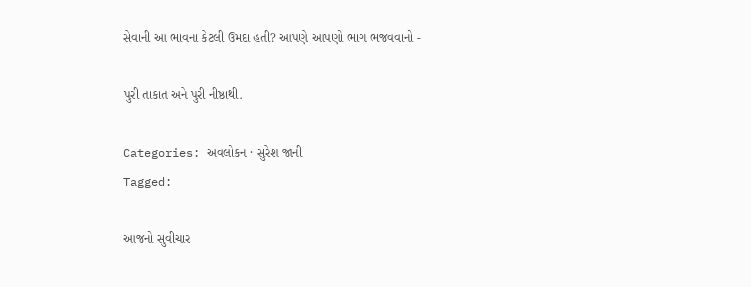સેવાની આ ભાવના કેટલી ઉમદા હતી? આપણે આપણો ભાગ ભજવવાનો -

પુરી તાકાત અને પુરી નીષ્ઠાથી.

Categories: અવલોકન · સુરેશ જાની
Tagged:

આજનો સુવીચાર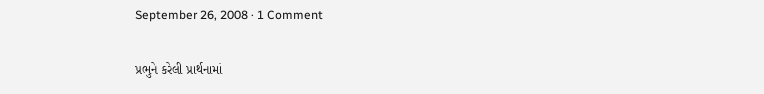September 26, 2008 · 1 Comment

પ્રભુને કરેલી પ્રાર્થનામાં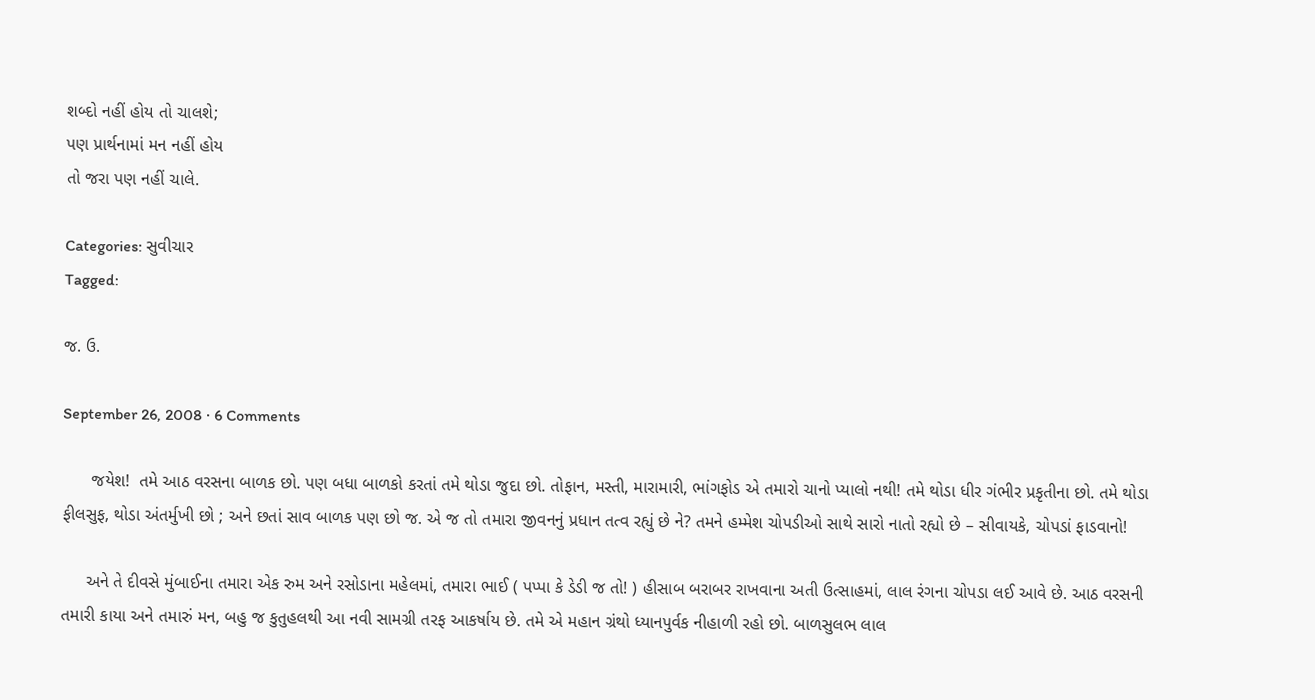શબ્દો નહીં હોય તો ચાલશે;
પણ પ્રાર્થનામાં મન નહીં હોય
તો જરા પણ નહીં ચાલે.

Categories: સુવીચાર
Tagged:

જ. ઉ.

September 26, 2008 · 6 Comments

      જયેશ!  તમે આઠ વરસના બાળક છો. પણ બધા બાળકો કરતાં તમે થોડા જુદા છો. તોફાન, મસ્તી, મારામારી, ભાંગફોડ એ તમારો ચાનો પ્યાલો નથી! તમે થોડા ધીર ગંભીર પ્રકૃતીના છો. તમે થોડા ફીલસુફ, થોડા અંતર્મુખી છો ; અને છતાં સાવ બાળક પણ છો જ. એ જ તો તમારા જીવનનું પ્રધાન તત્વ રહ્યું છે ને? તમને હમ્મેશ ચોપડીઓ સાથે સારો નાતો રહ્યો છે – સીવાયકે, ચોપડાં ફાડવાનો!

     અને તે દીવસે મુંબાઈના તમારા એક રુમ અને રસોડાના મહેલમાં, તમારા ભાઈ ( પપ્પા કે ડેડી જ તો! ) હીસાબ બરાબર રાખવાના અતી ઉત્સાહમાં, લાલ રંગના ચોપડા લઈ આવે છે. આઠ વરસની તમારી કાયા અને તમારું મન, બહુ જ કુતુહલથી આ નવી સામગ્રી તરફ આકર્ષાય છે. તમે એ મહાન ગ્રંથો ધ્યાનપુર્વક નીહાળી રહો છો. બાળસુલભ લાલ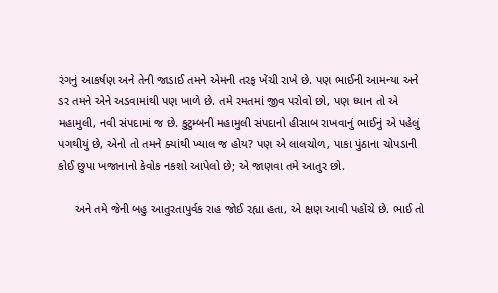રંગનું આકર્ષણ અને તેની જાડાઈ તમને એમની તરફ ખેંચી રાખે છે. પણ ભાઈની આમન્યા અને ડર તમને એને અડવામાંથી પણ ખાળે છે. તમે રમતમાં જીવ પરોવો છો, પણ ધ્યાન તો એ મહામુલી, નવી સંપદામાં જ છે. કુટુમ્બની મહામુલી સંપદાનો હીસાબ રાખવાનું ભાઈનું એ પહેલું પગથીયું છે, એનો તો તમને ક્યાંથી ખ્યાલ જ હોય? પણ એ લાલચોળ, પાકા પુંઠાના ચોપડાની કોઈ છુપા ખજાનાનો કેવોક નકશો આપેલો છે; એ જાણવા તમે આતુર છો.

     અને તમે જેની બહુ આતુરતાપુર્વક રાહ જોઈ રહ્યા હતા, એ ક્ષણ આવી પહોંચે છે. ભાઈ તો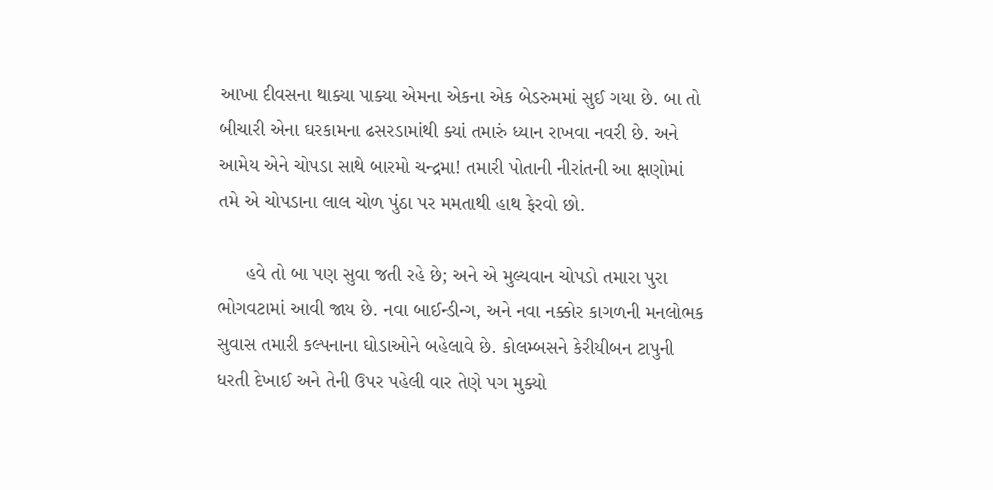આખા દીવસના થાક્યા પાક્યા એમના એકના એક બેડરુમમાં સુઈ ગયા છે. બા તો બીચારી એના ઘરકામના ઢસરડામાંથી ક્યાં તમારું ધ્યાન રાખવા નવરી છે. અને આમેય એને ચોપડા સાથે બારમો ચન્દ્રમા! તમારી પોતાની નીરાંતની આ ક્ષણોમાં તમે એ ચોપડાના લાલ ચોળ પુંઠા પર મમતાથી હાથ ફેરવો છો.

     હવે તો બા પણ સુવા જતી રહે છે; અને એ મુલ્યવાન ચોપડો તમારા પુરા ભોગવટામાં આવી જાય છે. નવા બાઈન્ડીન્ગ, અને નવા નક્કોર કાગળની મનલોભક સુવાસ તમારી કલ્પનાના ઘોડાઓને બહેલાવે છે. કોલમ્બસને કેરીયીબન ટાપુની ધરતી દેખાઈ અને તેની ઉપર પહેલી વાર તેણે પગ મુક્યો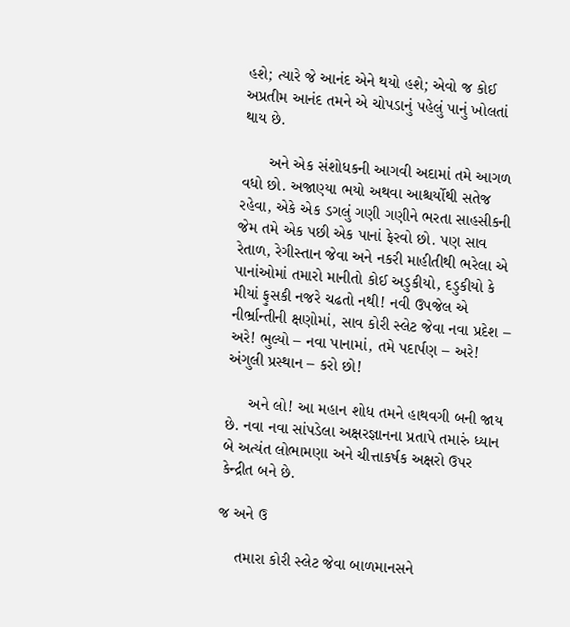હશે; ત્યારે જે આનંદ એને થયો હશે; એવો જ કોઈ અપ્રતીમ આનંદ તમને એ ચોપડાનું પહેલું પાનું ખોલતાં થાય છે.

      અને એક સંશોધકની આગવી અદામાં તમે આગળ વધો છો. અજાણ્યા ભયો અથવા આશ્ચર્યોથી સતેજ રહેવા, એકે એક ડગલું ગણી ગણીને ભરતા સાહસીકની જેમ તમે એક પછી એક પાનાં ફેરવો છો. પણ સાવ રેતાળ, રેગીસ્તાન જેવા અને નકરી માહીતીથી ભરેલા એ પાનાંઓમાં તમારો માનીતો કોઈ અડુકીયો, દડુકીયો કે મીયાં ફુસકી નજરે ચઢતો નથી! નવી ઉપજેલ એ નીર્ભ્રાન્તીની ક્ષણોમાં, સાવ કોરી સ્લેટ જેવા નવા પ્રદેશ – અરે! ભુલ્યો – નવા પાનામાં, તમે પદાર્પણ – અરે! અંગુલી પ્રસ્થાન – કરો છો!

     અને લો! આ મહાન શોધ તમને હાથવગી બની જાય છે. નવા નવા સાંપડેલા અક્ષરજ્ઞાનના પ્રતાપે તમારું ધ્યાન બે અત્યંત લોભામણા અને ચીત્તાકર્ષક અક્ષરો ઉપર કેન્દ્રીત બને છે.

જ અને ઉ

    તમારા કોરી સ્લેટ જેવા બાળમાનસને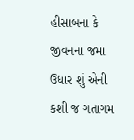હીસાબના કે જીવનના જમા ઉધાર શું એની કશી જ ગતાગમ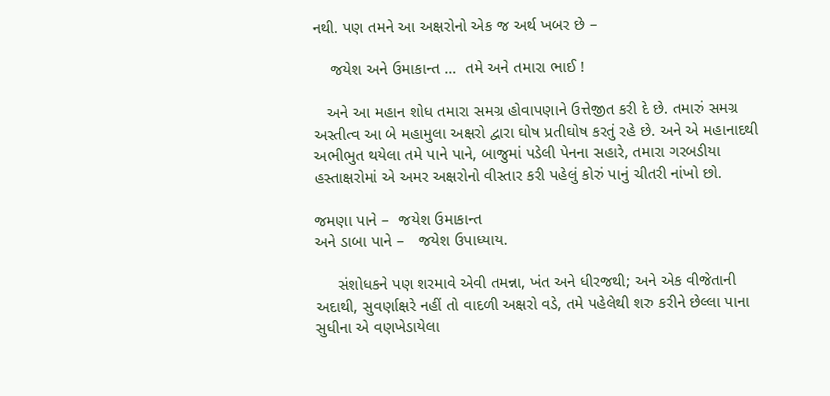નથી. પણ તમને આ અક્ષરોનો એક જ અર્થ ખબર છે –

    જયેશ અને ઉમાકાન્ત …  તમે અને તમારા ભાઈ !

   અને આ મહાન શોધ તમારા સમગ્ર હોવાપણાને ઉત્તેજીત કરી દે છે. તમારું સમગ્ર અસ્તીત્વ આ બે મહામુલા અક્ષરો દ્વારા ઘોષ પ્રતીઘોષ કરતું રહે છે. અને એ મહાનાદથી અભીભુત થયેલા તમે પાને પાને, બાજુમાં પડેલી પેનના સહારે, તમારા ગરબડીયા હસ્તાક્ષરોમાં એ અમર અક્ષરોનો વીસ્તાર કરી પહેલું કોરું પાનું ચીતરી નાંખો છો.

જમણા પાને –  જયેશ ઉમાકાન્ત
અને ડાબા પાને –   જયેશ ઉપાધ્યાય.

     સંશોધકને પણ શરમાવે એવી તમન્ના, ખંત અને ધીરજથી; અને એક વીજેતાની અદાથી, સુવર્ણાક્ષરે નહીં તો વાદળી અક્ષરો વડે, તમે પહેલેથી શરુ કરીને છેલ્લા પાના સુધીના એ વણખેડાયેલા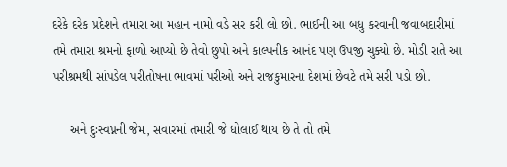દરેકે દરેક પ્રદેશને તમારા આ મહાન નામો વડે સર કરી લો છો. ભાઈની આ બધુ કરવાની જવાબદારીમાં તમે તમારા શ્રમનો ફાળો આપ્યો છે તેવો છુપો અને કાલ્પનીક આનંદ પણ ઉપજી ચુક્યો છે. મોડી રાતે આ પરીશ્રમથી સાંપડેલ પરીતોષના ભાવમાં પરીઓ અને રાજકુમારના દેશમાં છેવટે તમે સરી પડો છો.

     અને દુઃસ્વપ્નની જેમ, સવારમાં તમારી જે ધોલાઈ થાય છે તે તો તમે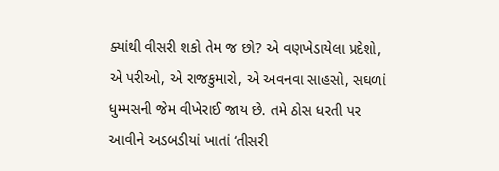ક્યાંથી વીસરી શકો તેમ જ છો? એ વણખેડાયેલા પ્રદેશો, એ પરીઓ, એ રાજકુમારો, એ અવનવા સાહસો, સઘળાં ધુમ્મસની જેમ વીખેરાઈ જાય છે. તમે ઠોસ ધરતી પર આવીને અડબડીયાં ખાતાં ‘તીસરી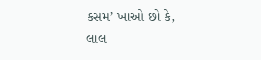કસમ’ ખાઓ છો કે, લાલ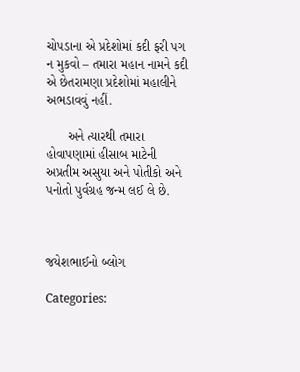ચોપડાના એ પ્રદેશોમાં કદી ફરી પગ ન મુકવો – તમારા મહાન નામને કદી એ છેતરામણા પ્રદેશોમાં મહાલીને અભડાવવું નહીં.

      અને ત્યારથી તમારા હોવાપણામાં હીસાબ માટેની અપ્રતીમ અસુયા અને પોતીકો અને પનોતો પુર્વગ્રહ જન્મ લઈ લે છે.



જયેશભાઈનો બ્લોગ

Categories: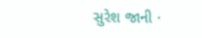સુરેશ જાની ·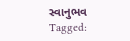સ્વાનુભવ
Tagged: